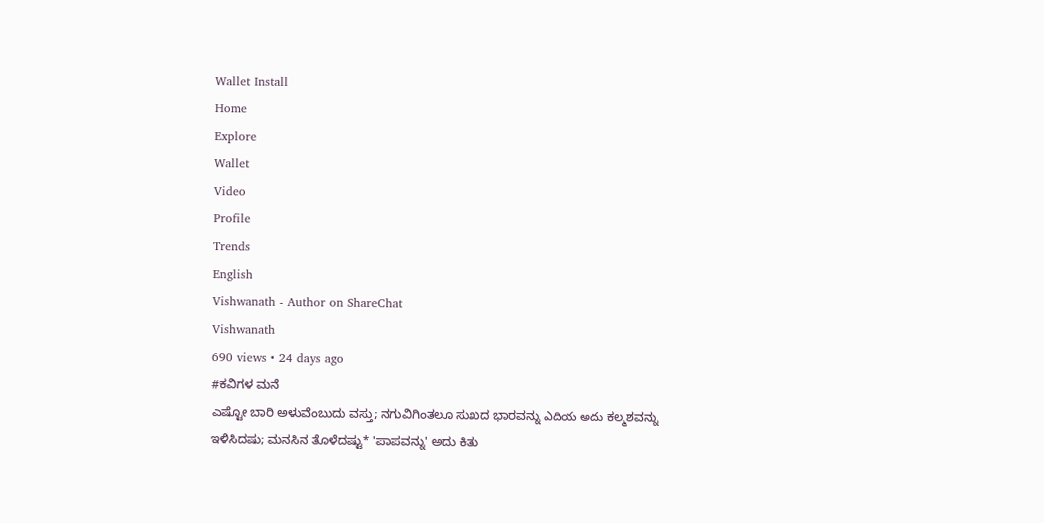Wallet Install
Home
Explore
Wallet
Video
Profile
Trends
English
Vishwanath - Author on ShareChat
Vishwanath
690 views • 24 days ago
#ಕವಿಗಳ ಮನೆ
ಎಷ್ಟೋ ಬಾರಿ ಅಳುವೆಂಬುದು ವಸ್ತು; ನಗುವಿಗಿಂತಲೂ ಸುಖದ ಭಾರವನ್ನು ఎదియ అదు ಕಲ್ಮಶವನ್ನು ಇಳಿಸಿದಷು; ಮನಸಿನ ತೊಳೆದಷ್ಟು* 'ಪಾಪವನ್ನು' ಅದು ಕಿತು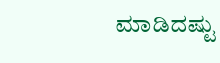ಮಾಡಿದಷ್ಟು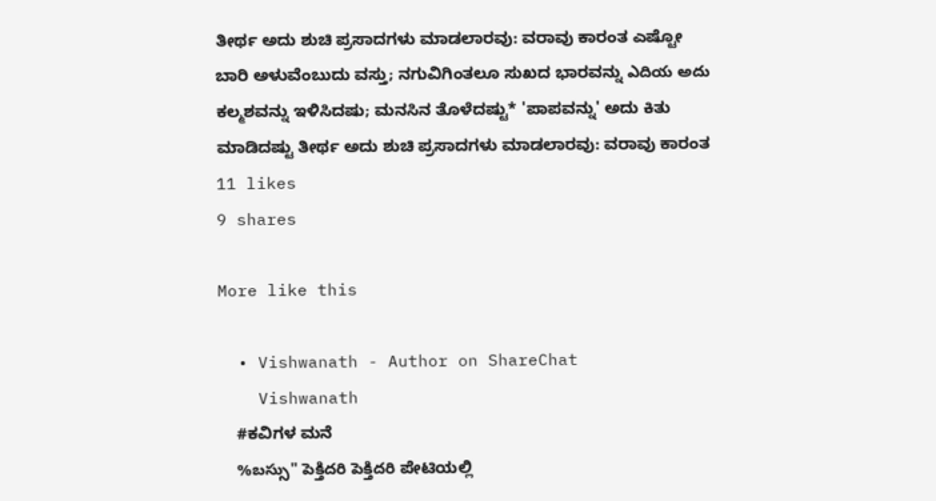ತೀರ್ಥ ಅದು ಶುಚಿ ಪ್ರಸಾದಗಳು ಮಾಡಲಾರವು: ವರಾವು ಕಾರಂತ ಎಷ್ಟೋ ಬಾರಿ ಅಳುವೆಂಬುದು ವಸ್ತು; ನಗುವಿಗಿಂತಲೂ ಸುಖದ ಭಾರವನ್ನು ఎదియ అదు ಕಲ್ಮಶವನ್ನು ಇಳಿಸಿದಷು; ಮನಸಿನ ತೊಳೆದಷ್ಟು* 'ಪಾಪವನ್ನು' ಅದು ಕಿತು ಮಾಡಿದಷ್ಟು ತೀರ್ಥ ಅದು ಶುಚಿ ಪ್ರಸಾದಗಳು ಮಾಡಲಾರವು: ವರಾವು ಕಾರಂತ
11 likes
9 shares

More like this

  • Vishwanath - Author on ShareChat
    Vishwanath
    #ಕವಿಗಳ ಮನೆ
    %బస్సు" పెక్తిదరి పెక్తిదరి ಪೇಟಿಯಲ್ಲಿ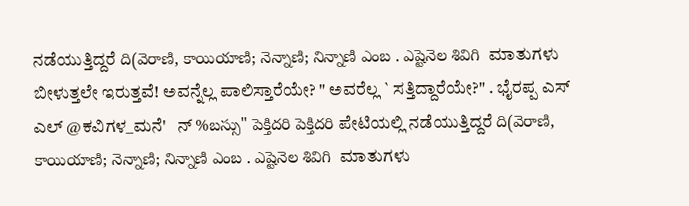ನಡೆಯುತ್ತಿದ್ದರೆ ది(వెరాణి, కాయియాణి; నెన్నాణి; నిన్నాణి ఎంబ . ఎష్టెనెల శివిగి  ಮಾತುಗಳು ಬೀಳುತ್ತಲೇ ಇರುತ್ತವೆ! ಅವನ್ನೆಲ್ಲ ಪಾಲಿಸ್ತಾರೆಯೇ? " ಅವರೆಲ್ಲ ` ಸತ್ತಿದ್ದಾರೆಯೇ?" . ಭೈರಪ್ಪ ಎಸ್ ಎಲ್ @ಕವಿಗಳ_ಮನೆ'   ನ್ %బస్సు" పెక్తిదరి పెక్తిదరి ಪೇಟಿಯಲ್ಲಿ ನಡೆಯುತ್ತಿದ್ದರೆ ది(వెరాణి, కాయియాణి; నెన్నాణి; నిన్నాణి ఎంబ . ఎష్టెనెల శివిగి  ಮಾತುಗಳು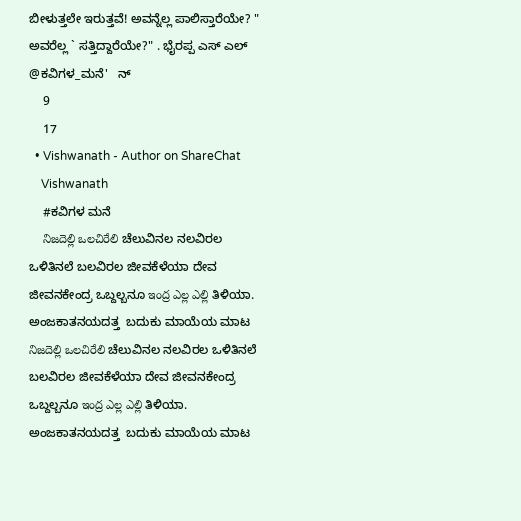ಬೀಳುತ್ತಲೇ ಇರುತ್ತವೆ! ಅವನ್ನೆಲ್ಲ ಪಾಲಿಸ್ತಾರೆಯೇ? " ಅವರೆಲ್ಲ ` ಸತ್ತಿದ್ದಾರೆಯೇ?" . ಭೈರಪ್ಪ ಎಸ್ ಎಲ್ @ಕವಿಗಳ_ಮನೆ'   ನ್
    9
    17
  • Vishwanath - Author on ShareChat
    Vishwanath
    #ಕವಿಗಳ ಮನೆ
    నిజదెల్లి ఒలచిరేలి ಚೆಲುವಿನಲ ನಲವಿರಲ ಒಳಿತಿನಲೆ ಬಲವಿರಲ ಜೀವಕೆಳೆಯಾ ದೇವ ಜೀವನಕೇಂದ್ರ ಒಬ್ದಲ್ಬನೂ ఇంద్ర ఎల్ల ఎల్లి ತಿಳಿಯಾ. ಅಂಜಕಾತನಯದತ್ತ  ಬದುಕು ಮಾಯೆಯ ಮಾಟ నిజదెల్లి ఒలచిరేలి ಚೆಲುವಿನಲ ನಲವಿರಲ ಒಳಿತಿನಲೆ ಬಲವಿರಲ ಜೀವಕೆಳೆಯಾ ದೇವ ಜೀವನಕೇಂದ್ರ ಒಬ್ದಲ್ಬನೂ ఇంద్ర ఎల్ల ఎల్లి ತಿಳಿಯಾ. ಅಂಜಕಾತನಯದತ್ತ  ಬದುಕು ಮಾಯೆಯ ಮಾಟ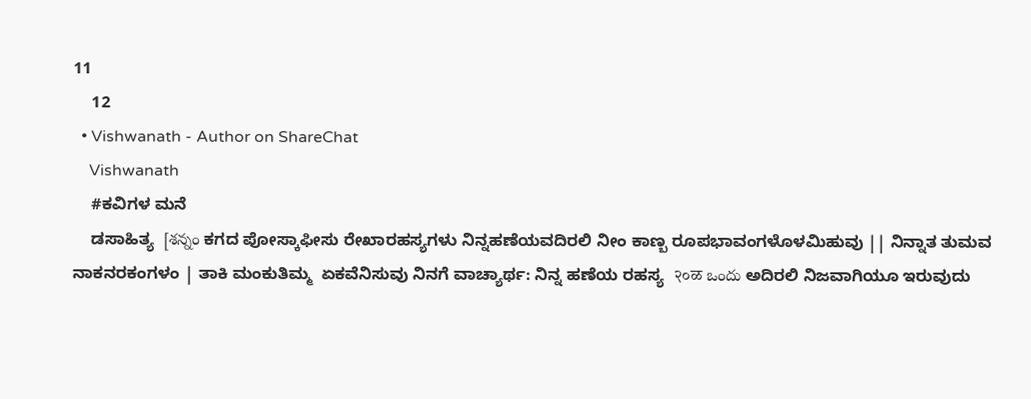11
    12
  • Vishwanath - Author on ShareChat
    Vishwanath
    #ಕವಿಗಳ ಮನೆ
    ಡಸಾಹಿತ್ಯ  [శన్నం ಕಗದ ಪೋಸ್ಕಾಫೀಸು ರೇಖಾರಹಸ್ಯಗಳು ನಿನ್ನಹಣೆಯವದಿರಲಿ ನೀಂ ಕಾಣ್ಬ ರೂಪಭಾವಂಗಳೊಳಮಿಹುವು || ನಿನ್ನಾತ ತುಮವ ನಾಕನರಕಂಗಳಂ | ತಾಕಿ ಮಂಕುತಿಮ್ಮ  ಏಕವೆನಿಸುವು ನಿನಗೆ ವಾಚ್ಯಾರ್ಥ: ನಿನ್ನ ಹಣೆಯ ರಹಸ್ಯ  २०ळ ఒందు ಅದಿರಲಿ ನಿಜವಾಗಿಯೂ ಇರುವುದು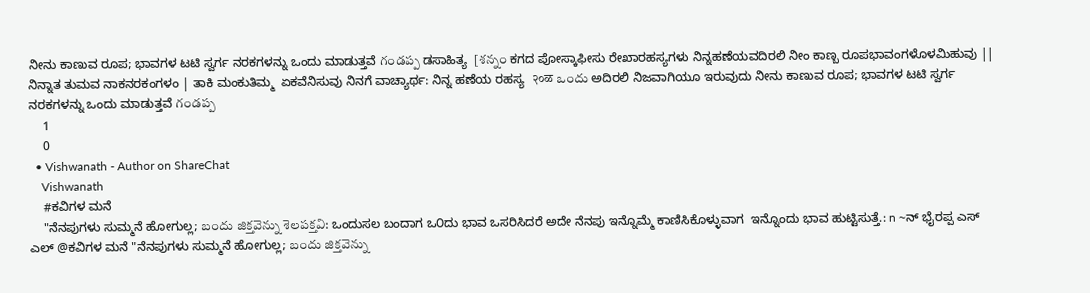ನೀನು ಕಾಣುವ ರೂಪ; ಭಾವಗಳ ಟಟಿ ಸ್ವರ್ಗ ನರಕಗಳನ್ನು ಒಂದು ಮಾಡುತ್ತವೆ గండప్ప ಡಸಾಹಿತ್ಯ  [శన్నం ಕಗದ ಪೋಸ್ಕಾಫೀಸು ರೇಖಾರಹಸ್ಯಗಳು ನಿನ್ನಹಣೆಯವದಿರಲಿ ನೀಂ ಕಾಣ್ಬ ರೂಪಭಾವಂಗಳೊಳಮಿಹುವು || ನಿನ್ನಾತ ತುಮವ ನಾಕನರಕಂಗಳಂ | ತಾಕಿ ಮಂಕುತಿಮ್ಮ  ಏಕವೆನಿಸುವು ನಿನಗೆ ವಾಚ್ಯಾರ್ಥ: ನಿನ್ನ ಹಣೆಯ ರಹಸ್ಯ  २०ळ ఒందు ಅದಿರಲಿ ನಿಜವಾಗಿಯೂ ಇರುವುದು ನೀನು ಕಾಣುವ ರೂಪ; ಭಾವಗಳ ಟಟಿ ಸ್ವರ್ಗ ನರಕಗಳನ್ನು ಒಂದು ಮಾಡುತ್ತವೆ గండప్ప
    1
    0
  • Vishwanath - Author on ShareChat
    Vishwanath
    #ಕವಿಗಳ ಮನೆ
    "ನೆನಪುಗಳು ಸುಮ್ಮನೆ ಹೋಗುಲ್ಲ; బందు జిక్తవెన్ను శెలపక్తవి: ಒಂದುಸಲ ಬಂದಾಗ ಒ೦ದು ಭಾವ ಒಸರಿಸಿದರೆ ಅದೇ ನೆನಪು ಇನ್ನೊಮ್ಮೆ ಕಾಣಿಸಿಕೊಳ್ಳುವಾಗ  ಇನ್ನೊಂದು ಭಾವ ಹುಟ್ಟಿಸುತ್ತೆ.: n ~ನ್ ಭೈರಪ್ಪ ಎಸ್ ಎಲ್ @ಕವಿಗಳ ಮನೆ "ನೆನಪುಗಳು ಸುಮ್ಮನೆ ಹೋಗುಲ್ಲ; బందు జిక్తవెన్ను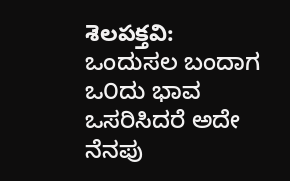శెలపక్తవి: ಒಂದುಸಲ ಬಂದಾಗ ಒ೦ದು ಭಾವ ಒಸರಿಸಿದರೆ ಅದೇ ನೆನಪು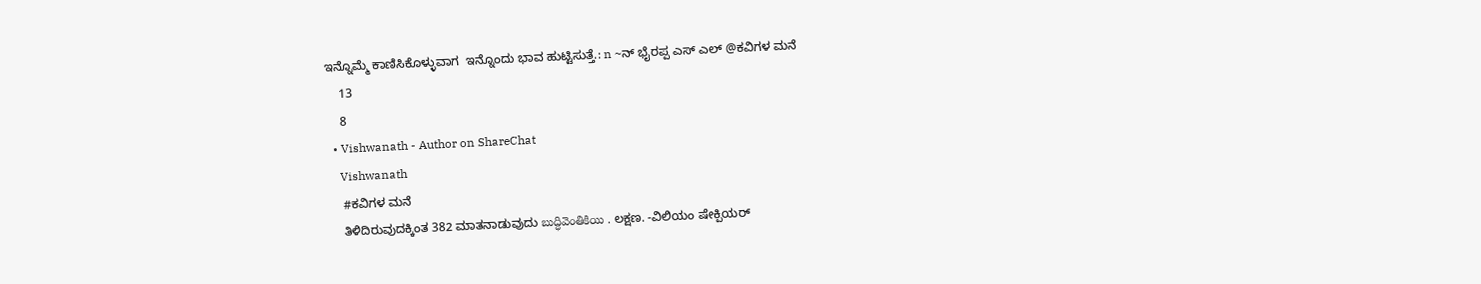ಇನ್ನೊಮ್ಮೆ ಕಾಣಿಸಿಕೊಳ್ಳುವಾಗ  ಇನ್ನೊಂದು ಭಾವ ಹುಟ್ಟಿಸುತ್ತೆ.: n ~ನ್ ಭೈರಪ್ಪ ಎಸ್ ಎಲ್ @ಕವಿಗಳ ಮನೆ
    13
    8
  • Vishwanath - Author on ShareChat
    Vishwanath
    #ಕವಿಗಳ ಮನೆ
    ತಿಳಿದಿರುವುದಕ್ಕಿಂತ 382 ಮಾತನಾಡುವುದು బుద్ధివెంతికియి . ಲಕ್ಷಣ. -ವಿಲಿಯಂ ಷೇಕ್ಪಿಯರ್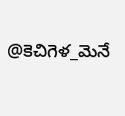@కెచిగెళ_మెనే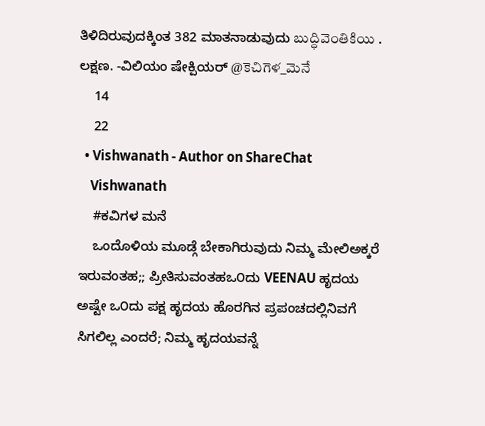ತಿಳಿದಿರುವುದಕ್ಕಿಂತ 382 ಮಾತನಾಡುವುದು బుద్ధివెంతికియి . ಲಕ್ಷಣ. -ವಿಲಿಯಂ ಷೇಕ್ಪಿಯರ್ @కెచిగెళ_మెనే
    14
    22
  • Vishwanath - Author on ShareChat
    Vishwanath
    #ಕವಿಗಳ ಮನೆ
    ಒಂದೊಳಿಯ ಮೂಡ್ಗೆ ಬೇಕಾಗಿರುವುದು ನಿಮ್ಮ ಮೇಲಿಅಕ್ಕರೆ ಇರುವಂತಹ;; ಪ್ರೀತಿಸುವಂತಹಒ೦ದು VEENAU ಹೃದಯ ಅಷ್ಟೇ ಒ೦ದು ಪಕ್ಷ ಹೃದಯ ಹೊರಗಿನ ಪ್ರಪಂಚದಲ್ಲಿನಿವಗೆ ಸಿಗಲಿಲ್ಲ ಎಂದರೆ; ನಿಮ್ಮ ಹೃದಯವನ್ನೆ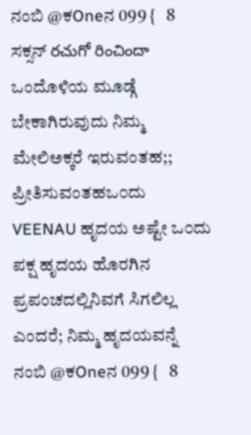ನಂಬಿ @ಕOneನ 099 {   8 ಸಕ್ಸನ್ రచుగో రించిందా ಒಂದೊಳಿಯ ಮೂಡ್ಗೆ ಬೇಕಾಗಿರುವುದು ನಿಮ್ಮ ಮೇಲಿಅಕ್ಕರೆ ಇರುವಂತಹ;; ಪ್ರೀತಿಸುವಂತಹಒ೦ದು VEENAU ಹೃದಯ ಅಷ್ಟೇ ಒ೦ದು ಪಕ್ಷ ಹೃದಯ ಹೊರಗಿನ ಪ್ರಪಂಚದಲ್ಲಿನಿವಗೆ ಸಿಗಲಿಲ್ಲ ಎಂದರೆ; ನಿಮ್ಮ ಹೃದಯವನ್ನೆ ನಂಬಿ @ಕOneನ 099 {   8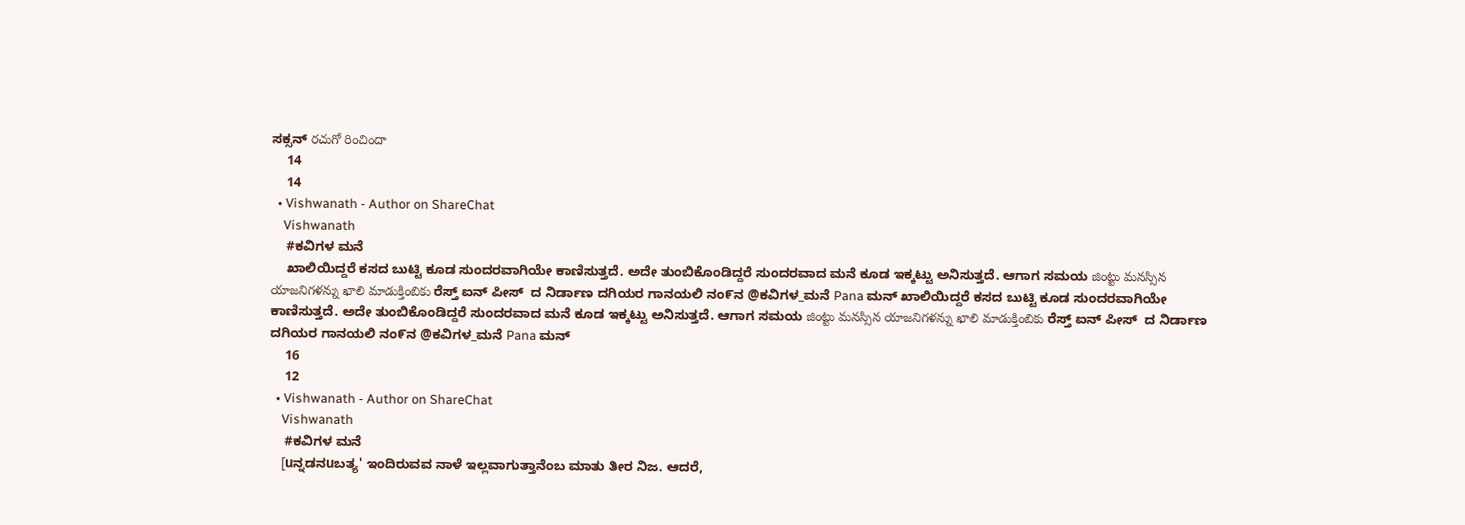ಸಕ್ಸನ್ రచుగో రించిందా
    14
    14
  • Vishwanath - Author on ShareChat
    Vishwanath
    #ಕವಿಗಳ ಮನೆ
    ಖಾಲಿಯಿದ್ದರೆ ಕಸದ ಬುಟ್ಟಿ ಕೂಡ ಸುಂದರವಾಗಿಯೇ ಕಾಣಿಸುತ್ತದೆ. ಅದೇ ತುಂಬಿಕೊಂಡಿದ್ದರೆ ಸುಂದರವಾದ ಮನೆ ಕೂಡ ಇಕ್ಕಟ್ಟು ಅನಿಸುತ್ತದೆ. ಆಗಾಗ ಸಮಯ జింట్టు మనస్సిన యాజనిగళన్ను ఖాలి మాడుక్తింబికు ರೆಸ್ತ್ ಐನ್ ಪೀಸ್  ದ ನಿರ್ಡಾಣ ದಗಿಯರ ಗಾನಯಲಿ ನಂ೯ನ @ಕವಿಗಳ_ಮನೆ Pana ಮನ್ ಖಾಲಿಯಿದ್ದರೆ ಕಸದ ಬುಟ್ಟಿ ಕೂಡ ಸುಂದರವಾಗಿಯೇ ಕಾಣಿಸುತ್ತದೆ. ಅದೇ ತುಂಬಿಕೊಂಡಿದ್ದರೆ ಸುಂದರವಾದ ಮನೆ ಕೂಡ ಇಕ್ಕಟ್ಟು ಅನಿಸುತ್ತದೆ. ಆಗಾಗ ಸಮಯ జింట్టు మనస్సిన యాజనిగళన్ను ఖాలి మాడుక్తింబికు ರೆಸ್ತ್ ಐನ್ ಪೀಸ್  ದ ನಿರ್ಡಾಣ ದಗಿಯರ ಗಾನಯಲಿ ನಂ೯ನ @ಕವಿಗಳ_ಮನೆ Pana ಮನ್
    16
    12
  • Vishwanath - Author on ShareChat
    Vishwanath
    #ಕವಿಗಳ ಮನೆ
    [uನ್ನಡನuಬತ್ಯ' ಇಂದಿರುವವ ನಾಳೆ ಇಲ್ಲವಾಗುತ್ತಾನೆಂಬ ಮಾತು ತೀರ ನಿಜ. ಆದರೆ,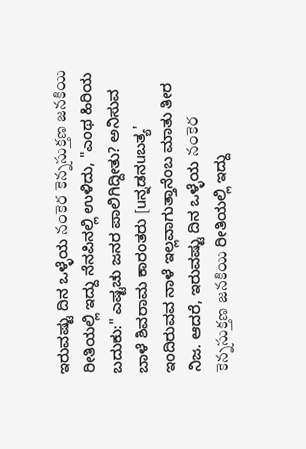ಇರುವಷ್ಟು ದಿನ ಒಳ್ಳೆಯ నంకెర కెన్నసుక్తణ జనకియి ರೀತಿಯಲ್ಲಿ ಇದ್ದು ನೆನಪಿನಲ್ಲಿ ಉಳಿದು, "ಎಂಥ ಹಿರಿಯ ಬದುಕು:" ಎಷ್ಟಚು ಜನರ ಪಾಲಿಗಿದ್ದೀತು? ಅನಿಸುವ ಬಾಳೆ ಶಿವರಾಮ ಕಾರಂತರು [uನ್ನಡನuಬತ್ಯ' ಇಂದಿರುವವ ನಾಳೆ ಇಲ್ಲವಾಗುತ್ತಾನೆಂಬ ಮಾತು ತೀರ ನಿಜ. ಆದರೆ, ಇರುವಷ್ಟು ದಿನ ಒಳ್ಳೆಯ నంకెర కెన్నసుక్తణ జనకియి ರೀತಿಯಲ್ಲಿ ಇದ್ದು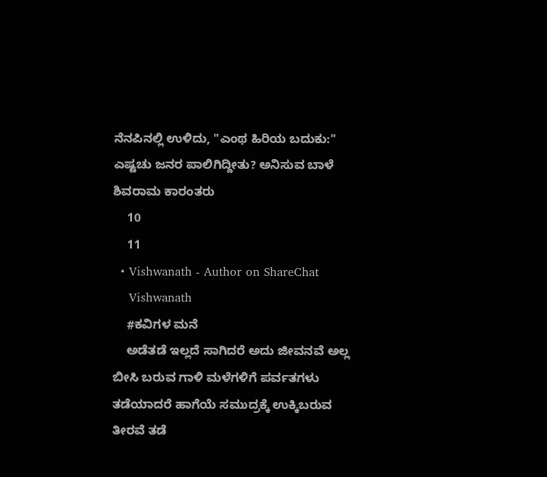ನೆನಪಿನಲ್ಲಿ ಉಳಿದು, "ಎಂಥ ಹಿರಿಯ ಬದುಕು:" ಎಷ್ಟಚು ಜನರ ಪಾಲಿಗಿದ್ದೀತು? ಅನಿಸುವ ಬಾಳೆ ಶಿವರಾಮ ಕಾರಂತರು
    10
    11
  • Vishwanath - Author on ShareChat
    Vishwanath
    #ಕವಿಗಳ ಮನೆ
    ಅಡೆತಡೆ ಇಲ್ಲದೆ ಸಾಗಿದರೆ ಅದು ಜೀವನವೆ ಅಲ್ಲ ಬೀಸಿ ಬರುವ ಗಾಳಿ ಮಳೆಗಳಿಗೆ ಪರ್ವತಗಳು ತಡೆಯಾದರೆ ಹಾಗೆಯೆ ಸಮುದ್ರಕ್ಕೆ ಉಕ್ಕಿಬರುವ ತೀರವೆ ತಡೆ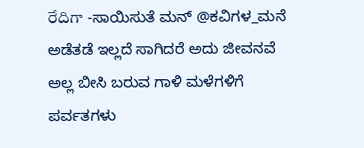రేదిగా -ಸಾಯಿಸುತೆ ಮನ್ @ಕವಿಗಳ_ಮನೆ ಅಡೆತಡೆ ಇಲ್ಲದೆ ಸಾಗಿದರೆ ಅದು ಜೀವನವೆ ಅಲ್ಲ ಬೀಸಿ ಬರುವ ಗಾಳಿ ಮಳೆಗಳಿಗೆ ಪರ್ವತಗಳು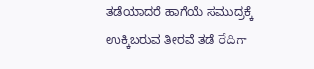ತಡೆಯಾದರೆ ಹಾಗೆಯೆ ಸಮುದ್ರಕ್ಕೆ ಉಕ್ಕಿಬರುವ ತೀರವೆ ತಡೆ రేదిగా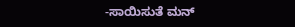-ಸಾಯಿಸುತೆ ಮನ್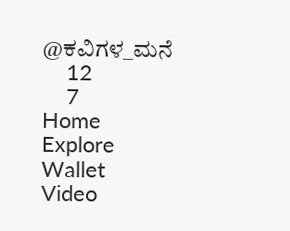@ಕವಿಗಳ_ಮನೆ
    12
    7
Home
Explore
Wallet
Video